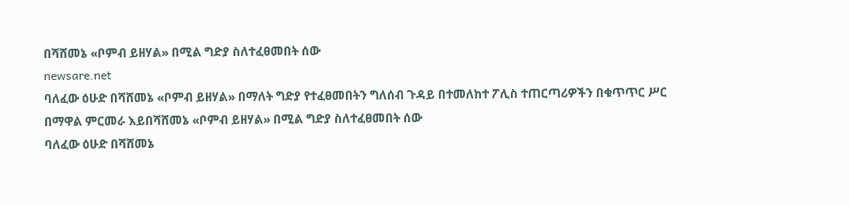በሻሸመኔ «ቦምብ ይዘሃል» በሚል ግድያ ስለተፈፀመበት ሰው
newsare.net
ባለፈው ዕሁድ በሻሸመኔ «ቦምብ ይዘሃል» በማለት ግድያ የተፈፀመበትን ግለሰብ ጉዳይ በተመለከተ ፖሊስ ተጠርጣሪዎችን በቁጥጥር ሥር በማዋል ምርመራ እይበሻሸመኔ «ቦምብ ይዘሃል» በሚል ግድያ ስለተፈፀመበት ሰው
ባለፈው ዕሁድ በሻሸመኔ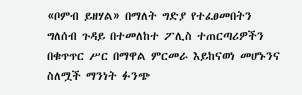«ቦምብ ይዘሃል» በማለት ግድያ የተፈፀመበትን ግለሰብ ጉዳይ በተመለከተ ፖሊስ ተጠርጣሪዎችን በቁጥጥር ሥር በማዋል ምርመራ እይከናወነ መሆኑንና ስለሟች ማንነት ፉንጭ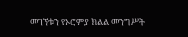መገኘቱን የኦሮምያ ክልል መንግሥት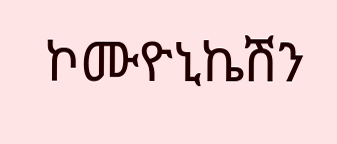ኮሙዮኒኬሽን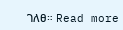ገለፀ። Read more